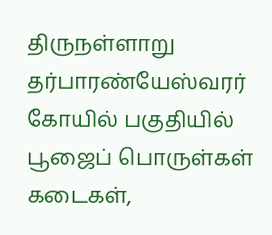திருநள்ளாறு தர்பாரண்யேஸ்வரர் கோயில் பகுதியில் பூஜைப் பொருள்கள் கடைகள்,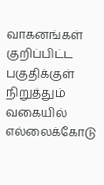வாகனங்கள் குறிப்பிட்ட பகுதிக்குள் நிறுத்தும் வகையில் எல்லைக்கோடு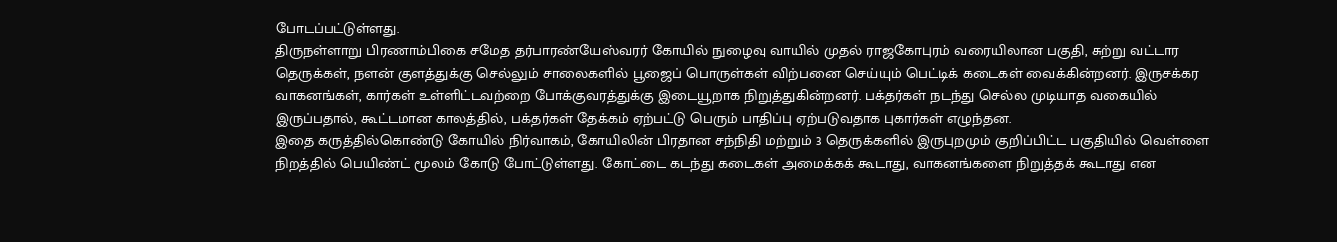போடப்பட்டுள்ளது.
திருநள்ளாறு பிரணாம்பிகை சமேத தர்பாரண்யேஸ்வரர் கோயில் நுழைவு வாயில் முதல் ராஜகோபுரம் வரையிலான பகுதி, சுற்று வட்டார தெருக்கள், நளன் குளத்துக்கு செல்லும் சாலைகளில் பூஜைப் பொருள்கள் விற்பனை செய்யும் பெட்டிக் கடைகள் வைக்கின்றனர். இருசக்கர வாகனங்கள், கார்கள் உள்ளிட்டவற்றை போக்குவரத்துக்கு இடையூறாக நிறுத்துகின்றனர். பக்தர்கள் நடந்து செல்ல முடியாத வகையில் இருப்பதால், கூட்டமான காலத்தில், பக்தர்கள் தேக்கம் ஏற்பட்டு பெரும் பாதிப்பு ஏற்படுவதாக புகார்கள் எழுந்தன.
இதை கருத்தில்கொண்டு கோயில் நிர்வாகம், கோயிலின் பிரதான சந்நிதி மற்றும் 3 தெருக்களில் இருபுறமும் குறிப்பிட்ட பகுதியில் வெள்ளை நிறத்தில் பெயிண்ட் மூலம் கோடு போட்டுள்ளது. கோட்டை கடந்து கடைகள் அமைக்கக் கூடாது, வாகனங்களை நிறுத்தக் கூடாது என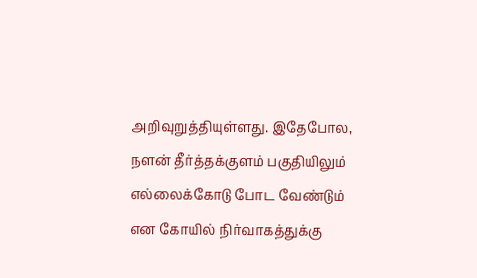அறிவுறுத்தியுள்ளது. இதேபோல, நளன் தீர்த்தக்குளம் பகுதியிலும் எல்லைக்கோடு போட வேண்டும் என கோயில் நிர்வாகத்துக்கு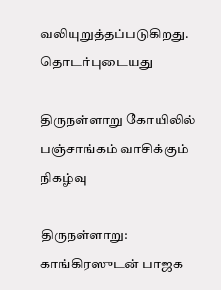வலியுறுத்தப்படுகிறது.
தொடர்புடையது

திருநள்ளாறு கோயிலில் பஞ்சாங்கம் வாசிக்கும் நிகழ்வு

திருநள்ளாறு: காங்கிரஸுடன் பாஜக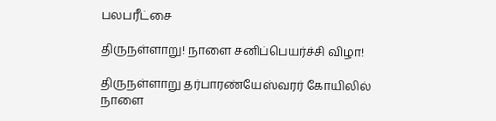பலபரீட்சை

திருநள்ளாறு! நாளை சனிப்பெயர்ச்சி விழா!

திருநள்ளாறு தர்பாரண்யேஸ்வரர் கோயிலில் நாளை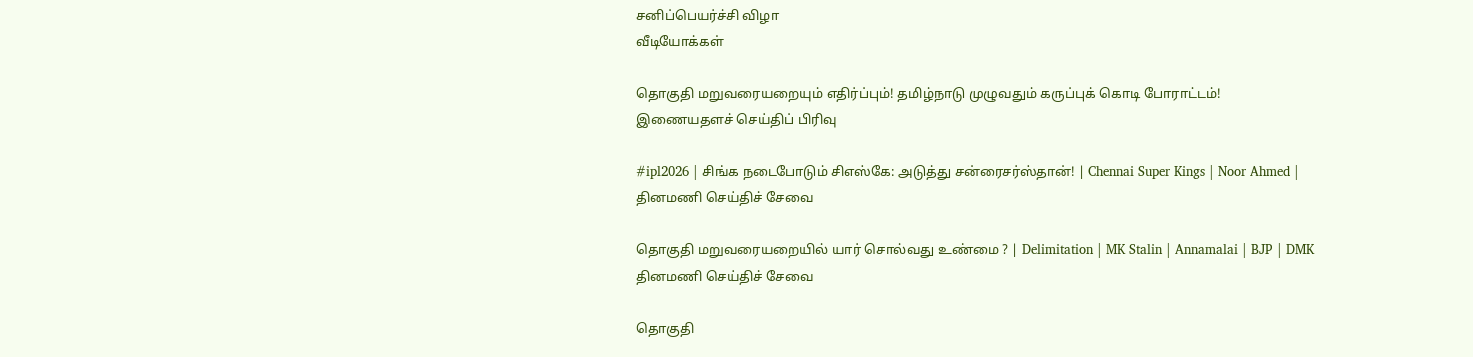சனிப்பெயர்ச்சி விழா
வீடியோக்கள்

தொகுதி மறுவரையறையும் எதிர்ப்பும்! தமிழ்நாடு முழுவதும் கருப்புக் கொடி போராட்டம்!
இணையதளச் செய்திப் பிரிவு

#ipl2026 | சிங்க நடைபோடும் சிஎஸ்கே: அடுத்து சன்ரைசர்ஸ்தான்! | Chennai Super Kings | Noor Ahmed |
தினமணி செய்திச் சேவை

தொகுதி மறுவரையறையில் யார் சொல்வது உண்மை ? | Delimitation | MK Stalin | Annamalai | BJP | DMK
தினமணி செய்திச் சேவை

தொகுதி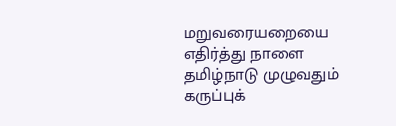மறுவரையறையை எதிர்த்து நாளை தமிழ்நாடு முழுவதும் கருப்புக்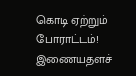கொடி ஏற்றும் போராட்டம்!
இணையதளச்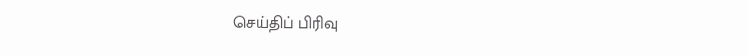செய்திப் பிரிவு